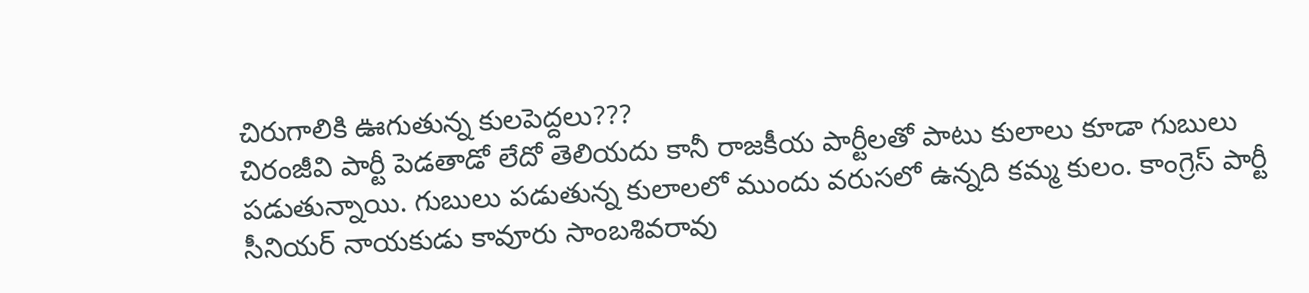చిరుగాలికి ఊగుతున్న కులపెద్దలు???
చిరంజీవి పార్టీ పెడతాడో లేదో తెలియదు కానీ రాజకీయ పార్టీలతో పాటు కులాలు కూడా గుబులు పడుతున్నాయి. గుబులు పడుతున్న కులాలలో ముందు వరుసలో ఉన్నది కమ్మ కులం. కాంగ్రెస్ పార్టీ సీనియర్ నాయకుడు కావూరు సాంబశివరావు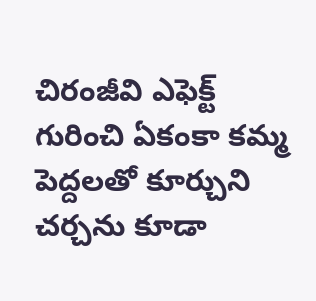చిరంజీవి ఎఫెక్ట్ గురించి ఏకంకా కమ్మ పెద్దలతో కూర్చుని చర్చను కూడా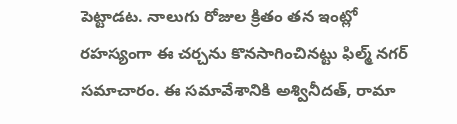పెట్టాడట. నాలుగు రోజుల క్రితం తన ఇంట్లో రహస్యంగా ఈ చర్చను కొనసాగించినట్టు ఫిల్మ్ నగర్ సమాచారం. ఈ సమావేశానికి అశ్వినీదత్, రామా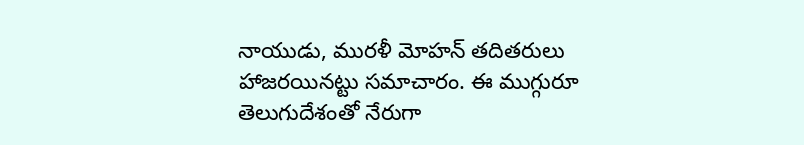నాయుడు, మురళీ మోహన్ తదితరులు హాజరయినట్టు సమాచారం. ఈ ముగ్గురూ తెలుగుదేశంతో నేరుగా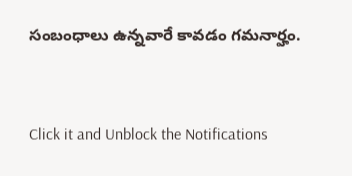సంబంధాలు ఉన్నవారే కావడం గమనార్హం.


Click it and Unblock the Notifications